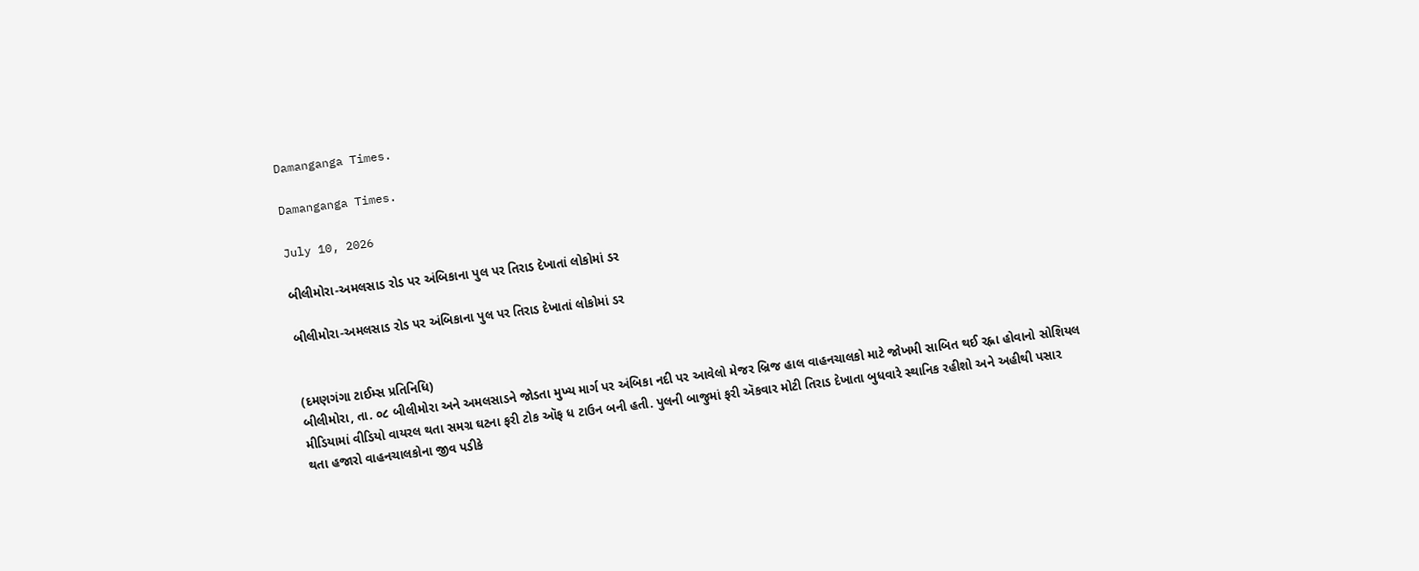Damanganga Times.

Damanganga Times.

July 10, 2026

બીલીમોરા-અમલસાડ રોડ પર અંબિકાના પુલ પર તિરાડ દેખાતાં લોકોમાં ડર

બીલીમોરા-અમલસાડ રોડ પર અંબિકાના પુલ પર તિરાડ દેખાતાં લોકોમાં ડર


(દમણગંગા ટાઈમ્સ પ્રતિનિધિ)
બીલીમોરા, તા. ૦૮ બીલીમોરા અને અમલસાડને જોડતા મુખ્ય માર્ગ પર અંબિકા નદી પર આવેલો મેજર બ્રિજ હાલ વાહનચાલકો માટે જોખમી સાબિત થઈ રહ્ના હોવાનો સોશિયલ મીડિયામાં વીડિયો વાયરલ થતા સમગ્ર ઘટના ફરી ટોક ઑફ ધ ટાઉન બની હતી. પુલની બાજુમાં ફરી ઍકવાર મોટી તિરાડ દેખાતા બુધવારે સ્થાનિક રહીશો અને અહીથી પસાર થતા હજારો વાહનચાલકોના જીવ પડીકે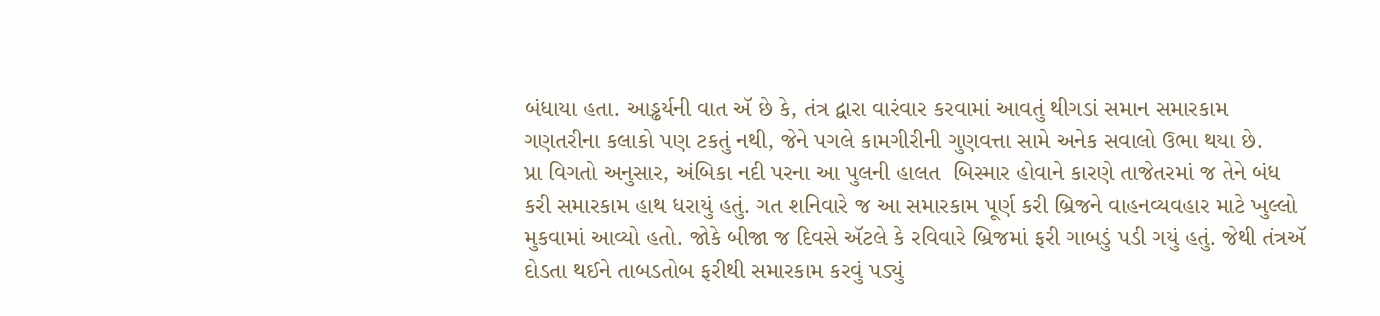બંધાયા હતા. આડ્ઢર્યની વાત ઍ છે કે, તંત્ર દ્વારા વારંવાર કરવામાં આવતું થીગડાં સમાન સમારકામ ગણતરીના કલાકો પણ ટકતું નથી, જેને પગલે કામગીરીની ગુણવત્તા સામે અનેક સવાલો ઉભા થયા છે.
પ્રા વિગતો અનુસાર, અંબિકા નદી પરના આ પુલની હાલત  બિસ્માર હોવાને કારણે તાજેતરમાં જ તેને બંધ કરી સમારકામ હાથ ધરાયું હતું. ગત શનિવારે જ આ સમારકામ પૂર્ણ કરી બ્રિજને વાહનવ્યવહાર માટે ખુલ્લો મુકવામાં આવ્યો હતો. જોકે બીજા જ દિવસે ઍટલે કે રવિવારે બ્રિજમાં ફરી ગાબડું પડી ગયું હતું. જેથી તંત્રઍ દોડતા થઈને તાબડતોબ ફરીથી સમારકામ કરવું પડ્યું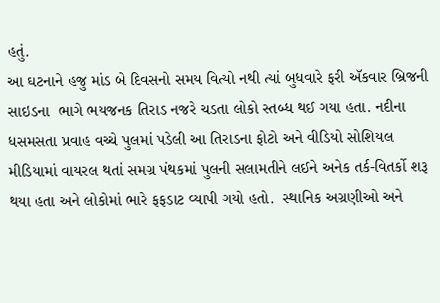હતું.
આ ઘટનાને હજુ માંડ બે દિવસનો સમય વિત્યો નથી ત્યાં બુધવારે ફરી ઍકવાર બ્રિજની સાઇડના  ભાગે ભયજનક તિરાડ નજરે ચડતા લોકો સ્તબ્ધ થઈ ગયા હતા. નદીના ધસમસતા પ્રવાહ વચ્ચે પુલમાં પડેલી આ તિરાડના ફોટો અને વીડિયો સોશિયલ મીડિયામાં વાયરલ થતાં સમગ્ર પંથકમાં પુલની સલામતીને લઈને અનેક તર્ક-વિતર્કો શરૂ થયા હતા અને લોકોમાં ભારે ફફડાટ વ્યાપી ગયો હતો.  સ્થાનિક અગ્રણીઓ અને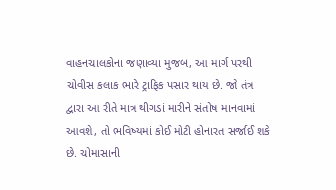વાહનચાલકોના જણાવ્યા મુજબ, આ માર્ગ પરથી ચોવીસ કલાક ભારે ટ્રાફિક પસાર થાય છે. જો તંત્ર દ્વારા આ રીતે માત્ર થીગડાં મારીને સંતોષ માનવામાં આવશે, તો ભવિષ્યમાં કોઈ મોટી હોનારત સર્જાઈ શકે છે. ચોમાસાની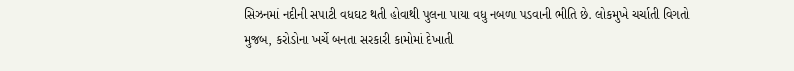સિઝનમાં નદીની સપાટી વધઘટ થતી હોવાથી પુલના પાયા વધુ નબળા પડવાની ભીતિ છે. લોકમુખે ચર્ચાતી વિગતો મુજબ, કરોડોના ખર્ચે બનતા સરકારી કામોમાં દેખાતી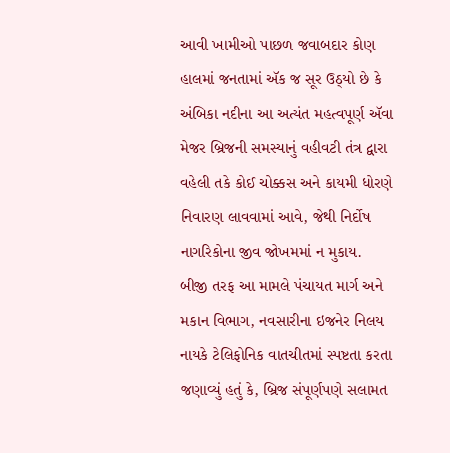આવી ખામીઓ પાછળ જવાબદાર કોણ હાલમાં જનતામાં ઍક જ સૂર ઉઠ્યો છે કે અંબિકા નદીના આ અત્યંત મહત્વપૂર્ણ ઍવા મેજર બ્રિજની સમસ્યાનું વહીવટી તંત્ર દ્વારા વહેલી તકે કોઈ ચોક્કસ અને કાયમી ધોરણે નિવારણ લાવવામાં આવે, જેથી નિર્દોષ નાગરિકોના જીવ જોખમમાં ન મુકાય.
બીજી તરફ આ મામલે પંચાયત માર્ગ અને મકાન વિભાગ, નવસારીના ઇજનેર નિલય નાયકે ટેલિફોનિક વાતચીતમાં સ્પષ્ટતા કરતા જણાવ્યું હતું કે, બ્રિજ સંપૂર્ણપણે સલામત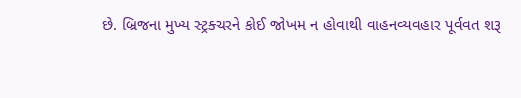છે. બ્રિજના મુખ્ય સ્ટ્રક્ચરને કોઈ જોખમ ન હોવાથી વાહનવ્યવહાર પૂર્વવત શરૂ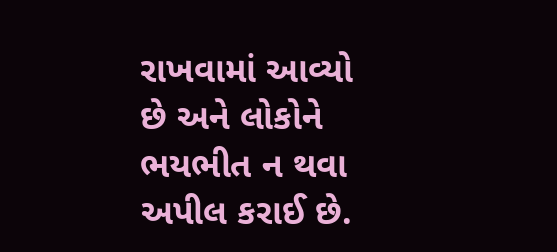રાખવામાં આવ્યો છે અને લોકોને ભયભીત ન થવા અપીલ કરાઈ છે.